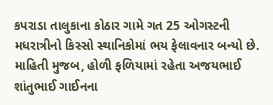કપરાડા તાલુકાના કોઠાર ગામે ગત 25 ઓગસ્ટની મધરાત્રીનો કિસ્સો સ્થાનિકોમાં ભય ફેલાવનાર બન્યો છે. માહિતી મુજબ, હોળી ફળિયામાં રહેતા અજયભાઈ શાંતુભાઈ ગાઈનના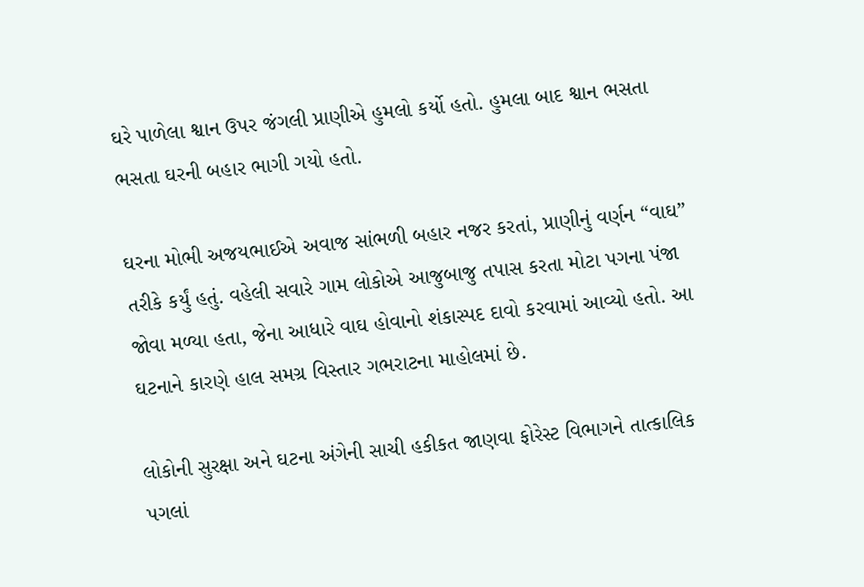ઘરે પાળેલા શ્વાન ઉપર જંગલી પ્રાણીએ હુમલો કર્યો હતો. હુમલા બાદ શ્વાન ભસતા ભસતા ઘરની બહાર ભાગી ગયો હતો.

ઘરના મોભી અજયભાઈએ અવાજ સાંભળી બહાર નજર કરતાં, પ્રાણીનું વર્ણન “વાઘ” તરીકે કર્યું હતું. વહેલી સવારે ગામ લોકોએ આજુબાજુ તપાસ કરતા મોટા પગના પંજા જોવા મળ્યા હતા, જેના આધારે વાઘ હોવાનો શંકાસ્પદ દાવો કરવામાં આવ્યો હતો. આ ઘટનાને કારણે હાલ સમગ્ર વિસ્તાર ગભરાટના માહોલમાં છે.

લોકોની સુરક્ષા અને ઘટના અંગેની સાચી હકીકત જાણવા ફોરેસ્ટ વિભાગને તાત્કાલિક પગલાં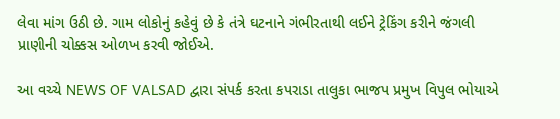લેવા માંગ ઉઠી છે. ગામ લોકોનું કહેવું છે કે તંત્રે ઘટનાને ગંભીરતાથી લઈને ટ્રેકિંગ કરીને જંગલી પ્રાણીની ચોક્કસ ઓળખ કરવી જોઈએ.

આ વચ્ચે NEWS OF VALSAD દ્વારા સંપર્ક કરતા કપરાડા તાલુકા ભાજપ પ્રમુખ વિપુલ ભોયાએ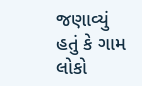જણાવ્યું હતું કે ગામ લોકો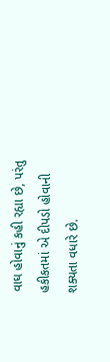વાઘ હોવાનું કહી રહ્યા છે, પરંતુ હકીકતમાં એ દીપડો હોવાની શક્યતા વધારે છે.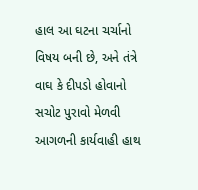હાલ આ ઘટના ચર્ચાનો વિષય બની છે, અને તંત્રે વાઘ કે દીપડો હોવાનો સચોટ પુરાવો મેળવી આગળની કાર્યવાહી હાથ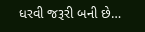ધરવી જરૂરી બની છે…